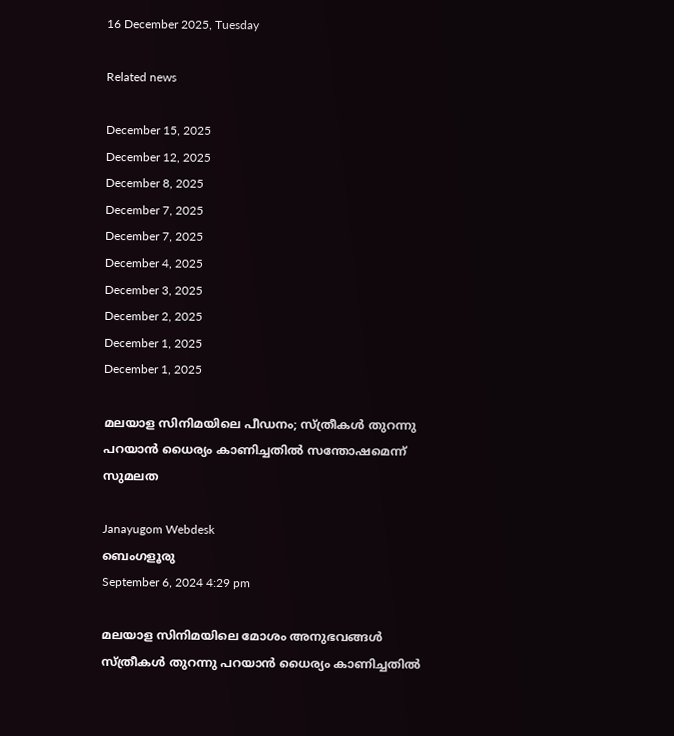16 December 2025, Tuesday

Related news

December 15, 2025
December 12, 2025
December 8, 2025
December 7, 2025
December 7, 2025
December 4, 2025
December 3, 2025
December 2, 2025
December 1, 2025
December 1, 2025

മലയാള സിനിമയിലെ പീഡനം; സ്‌ത്രീകൾ തുറന്നു പറയാൻ ധൈര്യം കാണിച്ചതിൽ സന്തോഷമെന്ന് സുമലത

Janayugom Webdesk
ബെംഗളൂരു
September 6, 2024 4:29 pm

മലയാള സിനിമയിലെ മോശം അനുഭവങ്ങൾ സ്‌ത്രീകൾ തുറന്നു പറയാൻ ധൈര്യം കാണിച്ചതിൽ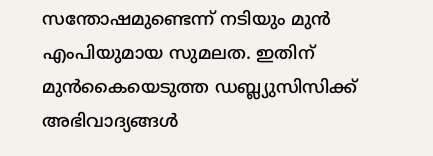സന്തോഷമുണ്ടെന്ന് നടിയും മുൻ എംപിയുമായ സുമലത. ഇതിന് മുൻകൈയെടുത്ത ഡബ്ല്യുസിസിക്ക് അഭിവാദ്യങ്ങൾ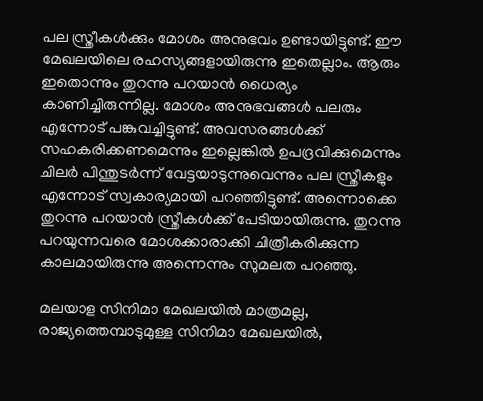പല സ്ത്രീകൾക്കും മോശം അനുഭവം ഉണ്ടായിട്ടുണ്ട്. ഈ മേഖലയിലെ രഹസ്യങ്ങളായിരുന്നു ഇതെല്ലാം. ആരും ഇതൊന്നും തുറന്നു പറയാൻ ധൈര്യം കാണിച്ചിരുന്നില്ല. മോശം അനുഭവങ്ങൾ പലരും എന്നോട് പങ്കുവച്ചിട്ടുണ്ട്. അവസരങ്ങൾക്ക് സഹകരിക്കണമെന്നും ഇല്ലെങ്കിൽ ഉപദ്രവിക്കുമെന്നും ചിലർ പിന്തുടർന്ന് വേട്ടയാടുന്നുവെന്നും പല സ്ത്രീകളും എന്നോട് സ്വകാര്യമായി പറഞ്ഞിട്ടുണ്ട്. അന്നൊക്കെ തുറന്നു പറയാൻ സ്ത്രീകൾക്ക് പേടിയായിരുന്നു. തുറന്നു പറയുന്നവരെ മോശക്കാരാക്കി ചിത്രീകരിക്കുന്ന കാലമായിരുന്നു അന്നെന്നും സുമലത പറഞ്ഞു.

മലയാള സിനിമാ മേഖലയിൽ മാത്രമല്ല, രാജ്യത്തെമ്പാടുമുള്ള സിനിമാ മേഖലയിൽ,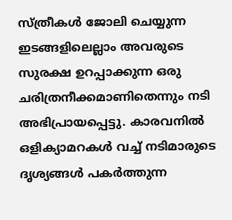സ്ത്രീകൾ ജോലി ചെയ്യുന്ന ഇടങ്ങളിലെല്ലാം അവരുടെ സുരക്ഷ ഉറപ്പാക്കുന്ന ഒരു ചരിത്രനീക്കമാണിതെന്നും നടി അഭിപ്രായപ്പെട്ടു. കാരവനിൽ ഒളിക്യാമറകൾ വച്ച് നടിമാരുടെ ദൃശ്യങ്ങൾ പകർത്തുന്ന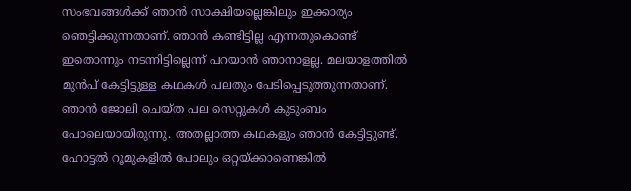സംഭവങ്ങൾക്ക് ഞാൻ സാക്ഷിയല്ലെങ്കിലും ഇക്കാര്യം ഞെട്ടിക്കുന്നതാണ്. ഞാൻ കണ്ടിട്ടില്ല എന്നതുകൊണ്ട് ഇതൊന്നും നടന്നിട്ടില്ലെന്ന് പറയാൻ ഞാനാളല്ല. മലയാളത്തിൽ മുൻപ് കേട്ടിട്ടുള്ള കഥകൾ പലതും പേടിപ്പെടുത്തുന്നതാണ്. ഞാൻ ജോലി ചെയ്ത പല സെറ്റുകൾ കുടുംബം പോലെയായിരുന്നു. അതല്ലാത്ത കഥകളും ഞാൻ കേട്ടിട്ടുണ്ട്. ഹോട്ടൽ റൂമുകളിൽ പോലും ഒറ്റയ്ക്കാണെങ്കിൽ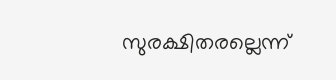സുരക്ഷിതരല്ലെന്ന്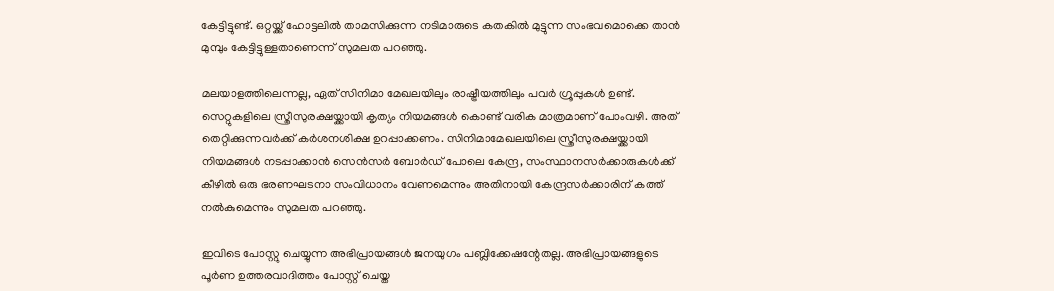കേട്ടിട്ടുണ്ട്. ഒറ്റയ്ക്ക് ഹോട്ടലിൽ താമസിക്കുന്ന നടിമാരുടെ കതകിൽ മുട്ടുന്ന സംഭവമൊക്കെ താൻ മുമ്പും കേട്ടിട്ടുള്ളതാണെന്ന് സുമലത പറഞ്ഞു.

മലയാളത്തിലെന്നല്ല, ഏത് സിനിമാ മേഖലയിലും രാഷ്ട്രീയത്തിലും പവർ ഗ്രൂപ്പുകൾ ഉണ്ട്. സെറ്റുകളിലെ സ്ത്രീസുരക്ഷയ്ക്കായി കൃത്യം നിയമങ്ങൾ കൊണ്ട് വരിക മാത്രമാണ് പോംവഴി. അത് തെറ്റിക്കുന്നവർക്ക് കർശനശിക്ഷ ഉറപ്പാക്കണം. സിനിമാമേഖലയിലെ സ്ത്രീസുരക്ഷയ്ക്കായി നിയമങ്ങൾ നടപ്പാക്കാൻ സെൻസർ ബോർഡ് പോലെ കേന്ദ്ര, സംസ്ഥാനസർക്കാരുകൾക്ക് കീഴിൽ ഒരു ഭരണഘടനാ സംവിധാനം വേണമെന്നും അതിനായി കേന്ദ്രസർക്കാരിന് കത്ത് നൽകുമെന്നും സുമലത പറഞ്ഞു.

ഇവിടെ പോസ്റ്റു ചെയ്യുന്ന അഭിപ്രായങ്ങള്‍ ജനയുഗം പബ്ലിക്കേഷന്റേതല്ല. അഭിപ്രായങ്ങളുടെ പൂര്‍ണ ഉത്തരവാദിത്തം പോസ്റ്റ് ചെയ്ത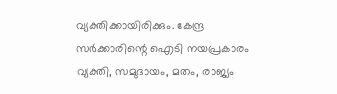വ്യക്തിക്കായിരിക്കും. കേന്ദ്ര സര്‍ക്കാരിന്റെ ഐടി നയപ്രകാരം വ്യക്തി, സമുദായം, മതം, രാജ്യം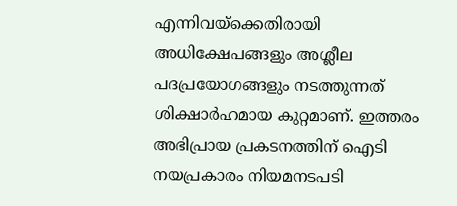എന്നിവയ്‌ക്കെതിരായി അധിക്ഷേപങ്ങളും അശ്ലീല പദപ്രയോഗങ്ങളും നടത്തുന്നത് ശിക്ഷാര്‍ഹമായ കുറ്റമാണ്. ഇത്തരം അഭിപ്രായ പ്രകടനത്തിന് ഐടി നയപ്രകാരം നിയമനടപടി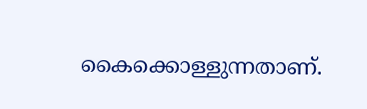കൈക്കൊള്ളുന്നതാണ്.